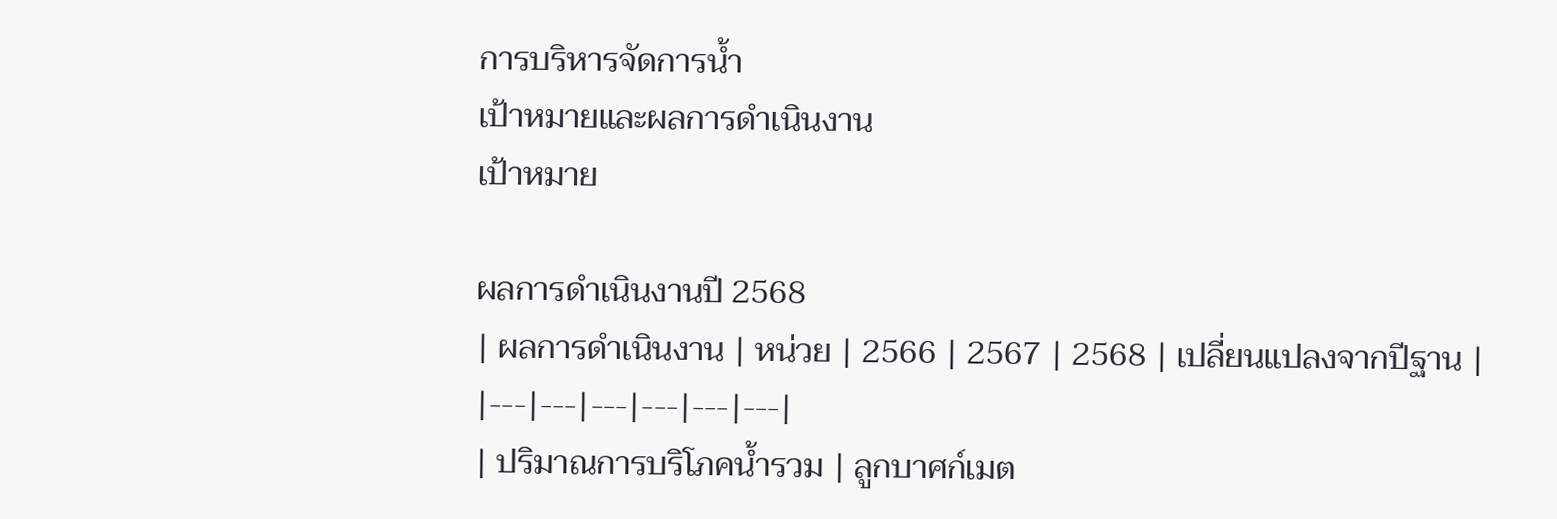การบริหารจัดการน้ำ
เป้าหมายและผลการดำเนินงาน
เป้าหมาย

ผลการดำเนินงานปี 2568
| ผลการดำเนินงาน | หน่วย | 2566 | 2567 | 2568 | เปลี่ยนแปลงจากปีฐาน |
|---|---|---|---|---|---|
| ปริมาณการบริโภคน้ำรวม | ลูกบาศก์เมต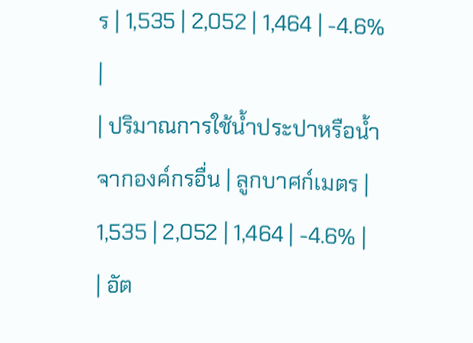ร | 1,535 | 2,052 | 1,464 | -4.6% |
| ปริมาณการใช้น้ำประปาหรือน้ำจากองค์กรอื่น | ลูกบาศก์เมตร | 1,535 | 2,052 | 1,464 | -4.6% |
| อัต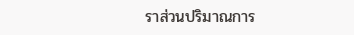ราส่วนปริมาณการ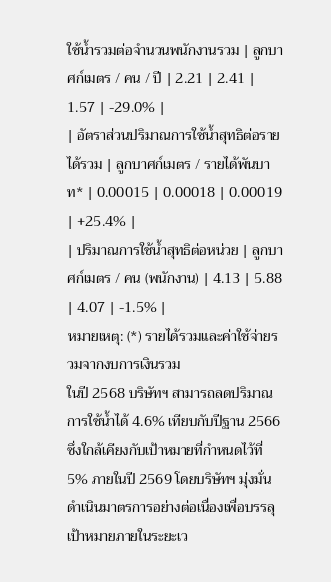ใช้น้ำรวมต่อจำนวนพนักงานรวม | ลูกบาศก์เมตร / คน / ปี | 2.21 | 2.41 | 1.57 | -29.0% |
| อัตราส่วนปริมาณการใช้น้ำสุทธิต่อรายได้รวม | ลูกบาศก์เมตร / รายได้พันบาท* | 0.00015 | 0.00018 | 0.00019 | +25.4% |
| ปริมาณการใช้น้ำสุทธิต่อหน่วย | ลูกบาศก์เมตร / คน (พนักงาน) | 4.13 | 5.88 | 4.07 | -1.5% |
หมายเหตุ: (*) รายได้รวมและค่าใช้จ่ายรวมจากงบการเงินรวม
ในปี 2568 บริษัทฯ สามารถลดปริมาณการใช้น้ำได้ 4.6% เทียบกับปีฐาน 2566 ซึ่งใกล้เคียงกับเป้าหมายที่กำหนดไว้ที่ 5% ภายในปี 2569 โดยบริษัทฯ มุ่งมั่นดำเนินมาตรการอย่างต่อเนื่องเพื่อบรรลุเป้าหมายภายในระยะเว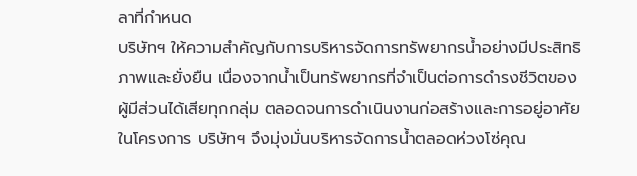ลาที่กำหนด
บริษัทฯ ให้ความสำคัญกับการบริหารจัดการทรัพยากรน้ำอย่างมีประสิทธิภาพและยั่งยืน เนื่องจากน้ำเป็นทรัพยากรที่จำเป็นต่อการดำรงชีวิตของผู้มีส่วนได้เสียทุกกลุ่ม ตลอดจนการดำเนินงานก่อสร้างและการอยู่อาศัยในโครงการ บริษัทฯ จึงมุ่งมั่นบริหารจัดการน้ำตลอดห่วงโซ่คุณ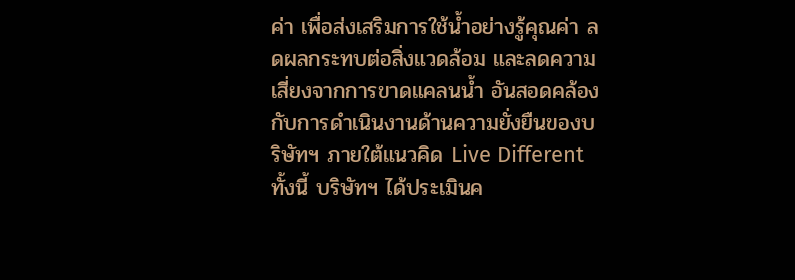ค่า เพื่อส่งเสริมการใช้น้ำอย่างรู้คุณค่า ลดผลกระทบต่อสิ่งแวดล้อม และลดความเสี่ยงจากการขาดแคลนน้ำ อันสอดคล้องกับการดำเนินงานด้านความยั่งยืนของบริษัทฯ ภายใต้แนวคิด Live Different
ทั้งนี้ บริษัทฯ ได้ประเมินค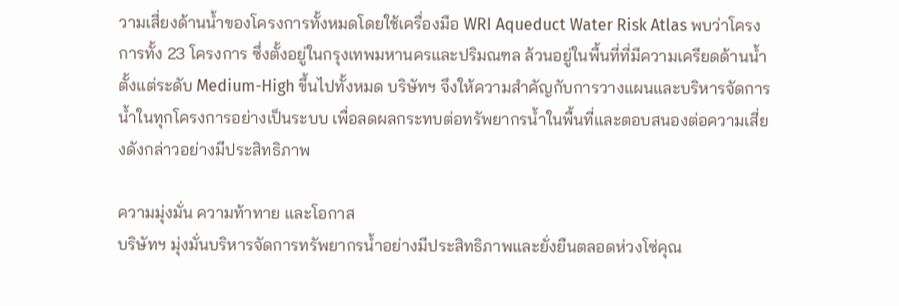วามเสี่ยงด้านน้ำของโครงการทั้งหมดโดยใช้เครื่องมือ WRI Aqueduct Water Risk Atlas พบว่าโครงการทั้ง 23 โครงการ ซึ่งตั้งอยู่ในกรุงเทพมหานครและปริมณฑล ล้วนอยู่ในพื้นที่ที่มีความเครียดด้านน้ำตั้งแต่ระดับ Medium-High ขึ้นไปทั้งหมด บริษัทฯ จึงให้ความสำคัญกับการวางแผนและบริหารจัดการน้ำในทุกโครงการอย่างเป็นระบบ เพื่อลดผลกระทบต่อทรัพยากรน้ำในพื้นที่และตอบสนองต่อความเสี่ยงดังกล่าวอย่างมีประสิทธิภาพ

ความมุ่งมั่น ความท้าทาย และโอกาส
บริษัทฯ มุ่งมั่นบริหารจัดการทรัพยากรน้ำอย่างมีประสิทธิภาพและยั่งยืนตลอดห่วงโซ่คุณ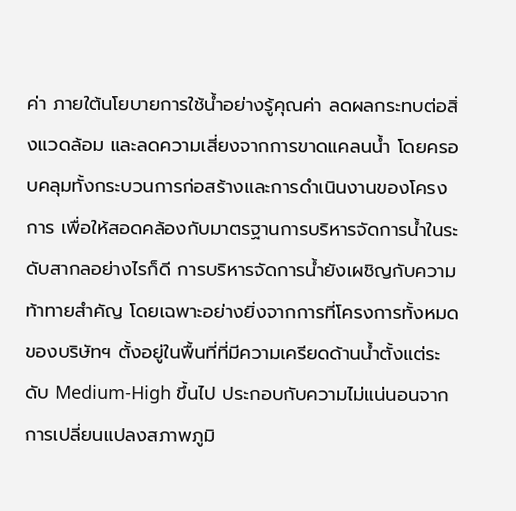ค่า ภายใต้นโยบายการใช้น้ำอย่างรู้คุณค่า ลดผลกระทบต่อสิ่งแวดล้อม และลดความเสี่ยงจากการขาดแคลนน้ำ โดยครอบคลุมทั้งกระบวนการก่อสร้างและการดำเนินงานของโครงการ เพื่อให้สอดคล้องกับมาตรฐานการบริหารจัดการน้ำในระดับสากลอย่างไรก็ดี การบริหารจัดการน้ำยังเผชิญกับความท้าทายสำคัญ โดยเฉพาะอย่างยิ่งจากการที่โครงการทั้งหมดของบริษัทฯ ตั้งอยู่ในพื้นที่ที่มีความเครียดด้านน้ำตั้งแต่ระดับ Medium-High ขึ้นไป ประกอบกับความไม่แน่นอนจากการเปลี่ยนแปลงสภาพภูมิ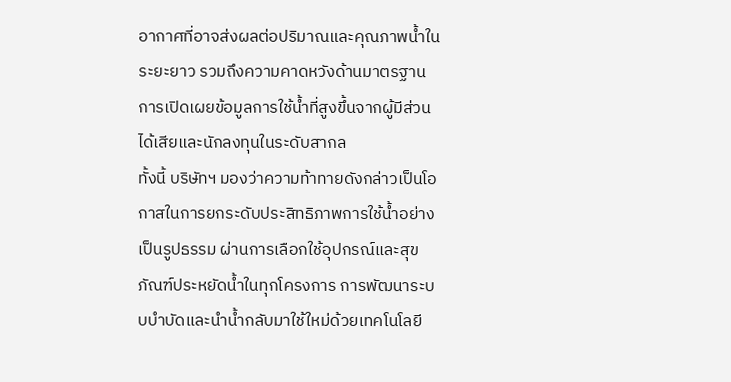อากาศที่อาจส่งผลต่อปริมาณและคุณภาพน้ำในระยะยาว รวมถึงความคาดหวังด้านมาตรฐานการเปิดเผยข้อมูลการใช้น้ำที่สูงขึ้นจากผู้มีส่วนได้เสียและนักลงทุนในระดับสากล
ทั้งนี้ บริษัทฯ มองว่าความท้าทายดังกล่าวเป็นโอกาสในการยกระดับประสิทธิภาพการใช้น้ำอย่างเป็นรูปธรรม ผ่านการเลือกใช้อุปกรณ์และสุขภัณฑ์ประหยัดน้ำในทุกโครงการ การพัฒนาระบบบำบัดและนำน้ำกลับมาใช้ใหม่ด้วยเทคโนโลยี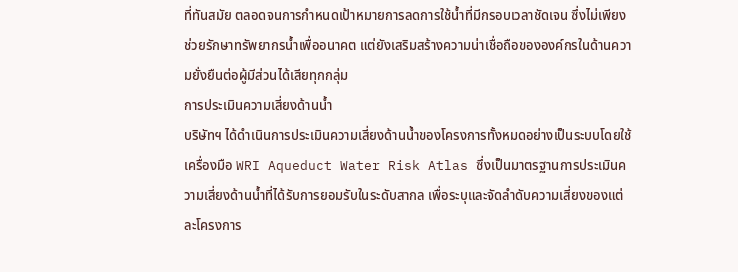ที่ทันสมัย ตลอดจนการกำหนดเป้าหมายการลดการใช้น้ำที่มีกรอบเวลาชัดเจน ซึ่งไม่เพียงช่วยรักษาทรัพยากรน้ำเพื่ออนาคต แต่ยังเสริมสร้างความน่าเชื่อถือขององค์กรในด้านความยั่งยืนต่อผู้มีส่วนได้เสียทุกกลุ่ม
การประเมินความเสี่ยงด้านน้ำ
บริษัทฯ ได้ดำเนินการประเมินความเสี่ยงด้านน้ำของโครงการทั้งหมดอย่างเป็นระบบโดยใช้เครื่องมือ WRI Aqueduct Water Risk Atlas ซึ่งเป็นมาตรฐานการประเมินความเสี่ยงด้านน้ำที่ได้รับการยอมรับในระดับสากล เพื่อระบุและจัดลำดับความเสี่ยงของแต่ละโครงการ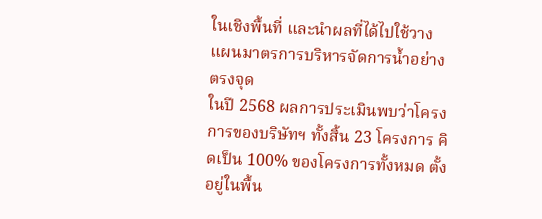ในเชิงพื้นที่ และนำผลที่ได้ไปใช้วางแผนมาตรการบริหารจัดการน้ำอย่างตรงจุด
ในปี 2568 ผลการประเมินพบว่าโครงการของบริษัทฯ ทั้งสิ้น 23 โครงการ คิดเป็น 100% ของโครงการทั้งหมด ตั้งอยู่ในพื้น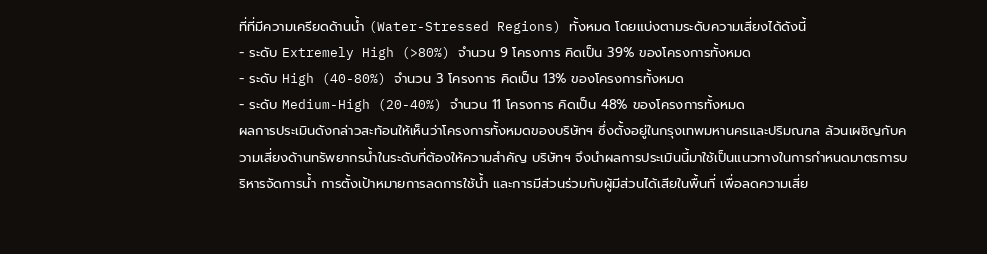ที่ที่มีความเครียดด้านน้ำ (Water-Stressed Regions) ทั้งหมด โดยแบ่งตามระดับความเสี่ยงได้ดังนี้
- ระดับ Extremely High (>80%) จำนวน 9 โครงการ คิดเป็น 39% ของโครงการทั้งหมด
- ระดับ High (40-80%) จำนวน 3 โครงการ คิดเป็น 13% ของโครงการทั้งหมด
- ระดับ Medium-High (20-40%) จำนวน 11 โครงการ คิดเป็น 48% ของโครงการทั้งหมด
ผลการประเมินดังกล่าวสะท้อนให้เห็นว่าโครงการทั้งหมดของบริษัทฯ ซึ่งตั้งอยู่ในกรุงเทพมหานครและปริมณฑล ล้วนเผชิญกับความเสี่ยงด้านทรัพยากรน้ำในระดับที่ต้องให้ความสำคัญ บริษัทฯ จึงนำผลการประเมินนี้มาใช้เป็นแนวทางในการกำหนดมาตรการบริหารจัดการน้ำ การตั้งเป้าหมายการลดการใช้น้ำ และการมีส่วนร่วมกับผู้มีส่วนได้เสียในพื้นที่ เพื่อลดความเสี่ย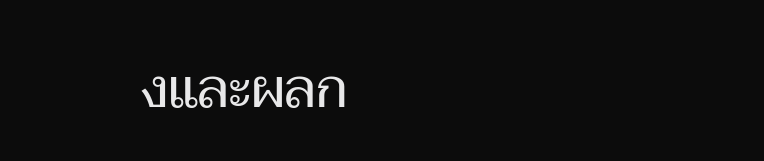งและผลก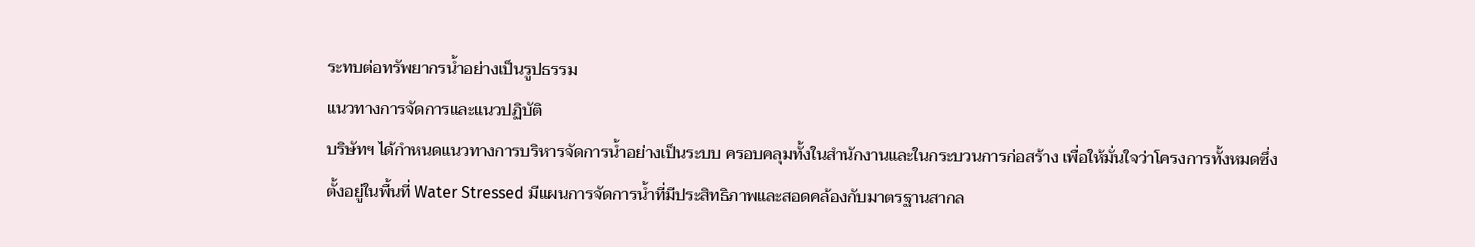ระทบต่อทรัพยากรน้ำอย่างเป็นรูปธรรม
แนวทางการจัดการและแนวปฏิบัติ
บริษัทฯ ได้กำหนดแนวทางการบริหารจัดการน้ำอย่างเป็นระบบ ครอบคลุมทั้งในสำนักงานและในกระบวนการก่อสร้าง เพื่อให้มั่นใจว่าโครงการทั้งหมดซึ่งตั้งอยู่ในพื้นที่ Water Stressed มีแผนการจัดการน้ำที่มีประสิทธิภาพและสอดคล้องกับมาตรฐานสากล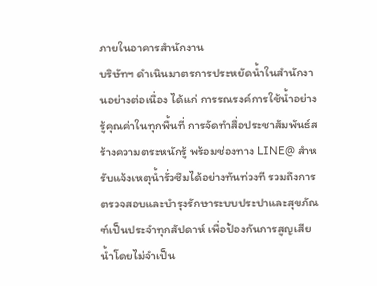ภายในอาคารสำนักงาน
บริษัทฯ ดำเนินมาตรการประหยัดน้ำในสำนักงานอย่างต่อเนื่อง ได้แก่ การรณรงค์การใช้น้ำอย่างรู้คุณค่าในทุกพื้นที่ การจัดทำสื่อประชาสัมพันธ์สร้างความตระหนักรู้ พร้อมช่องทาง LINE@ สำหรับแจ้งเหตุน้ำรั่วซึมได้อย่างทันท่วงที รวมถึงการตรวจสอบและบำรุงรักษาระบบประปาและสุขภัณฑ์เป็นประจำทุกสัปดาห์ เพื่อป้องกันการสูญเสียน้ำโดยไม่จำเป็น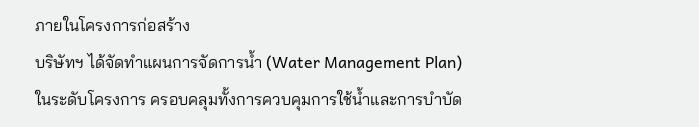ภายในโครงการก่อสร้าง
บริษัทฯ ได้จัดทำแผนการจัดการน้ำ (Water Management Plan) ในระดับโครงการ ครอบคลุมทั้งการควบคุมการใช้น้ำและการบำบัด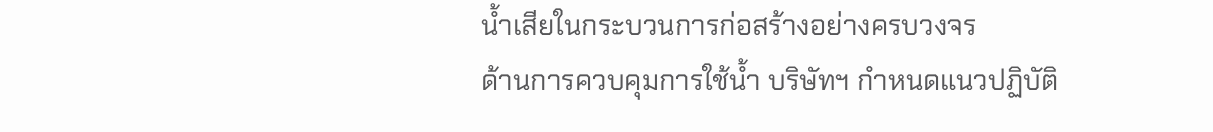น้ำเสียในกระบวนการก่อสร้างอย่างครบวงจร
ด้านการควบคุมการใช้น้ำ บริษัทฯ กำหนดแนวปฏิบัติ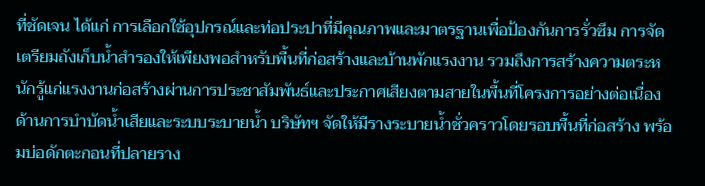ที่ชัดเจน ได้แก่ การเลือกใช้อุปกรณ์และท่อประปาที่มีคุณภาพและมาตรฐานเพื่อป้องกันการรั่วซึม การจัดเตรียมถังเก็บน้ำสำรองให้เพียงพอสำหรับพื้นที่ก่อสร้างและบ้านพักแรงงาน รวมถึงการสร้างความตระหนักรู้แก่แรงงานก่อสร้างผ่านการประชาสัมพันธ์และประกาศเสียงตามสายในพื้นที่โครงการอย่างต่อเนื่อง
ด้านการบำบัดน้ำเสียและระบบระบายน้ำ บริษัทฯ จัดให้มีรางระบายน้ำชั่วคราวโดยรอบพื้นที่ก่อสร้าง พร้อมบ่อดักตะกอนที่ปลายราง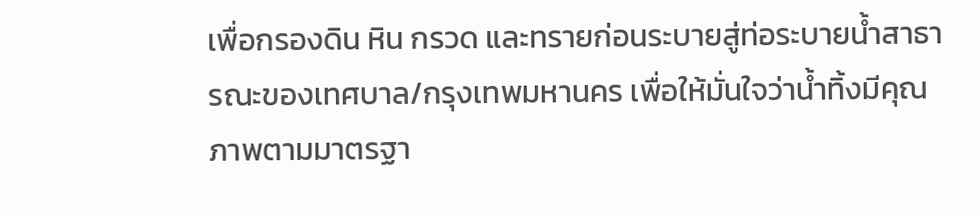เพื่อกรองดิน หิน กรวด และทรายก่อนระบายสู่ท่อระบายน้ำสาธารณะของเทศบาล/กรุงเทพมหานคร เพื่อให้มั่นใจว่าน้ำทิ้งมีคุณภาพตามมาตรฐา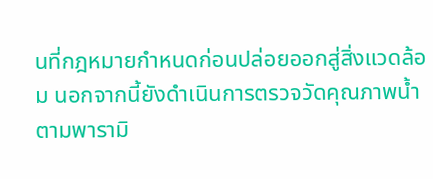นที่กฎหมายกำหนดก่อนปล่อยออกสู่สิ่งแวดล้อม นอกจากนี้ยังดำเนินการตรวจวัดคุณภาพน้ำตามพารามิ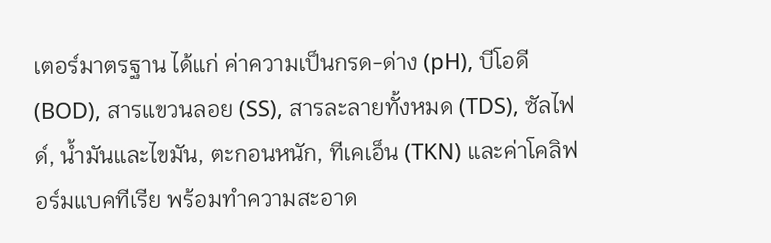เตอร์มาตรฐาน ได้แก่ ค่าความเป็นกรด-ด่าง (pH), บีโอดี (BOD), สารแขวนลอย (SS), สารละลายทั้งหมด (TDS), ซัลไฟด์, น้ำมันและไขมัน, ตะกอนหนัก, ทีเคเอ็น (TKN) และค่าโคลิฟอร์มแบคทีเรีย พร้อมทำความสะอาด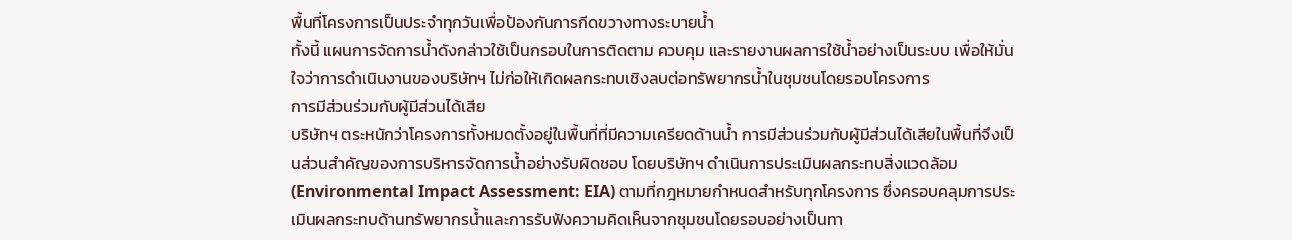พื้นที่โครงการเป็นประจำทุกวันเพื่อป้องกันการกีดขวางทางระบายน้ำ
ทั้งนี้ แผนการจัดการน้ำดังกล่าวใช้เป็นกรอบในการติดตาม ควบคุม และรายงานผลการใช้น้ำอย่างเป็นระบบ เพื่อให้มั่นใจว่าการดำเนินงานของบริษัทฯ ไม่ก่อให้เกิดผลกระทบเชิงลบต่อทรัพยากรน้ำในชุมชนโดยรอบโครงการ
การมีส่วนร่วมกับผู้มีส่วนได้เสีย
บริษัทฯ ตระหนักว่าโครงการทั้งหมดตั้งอยู่ในพื้นที่ที่มีความเครียดด้านน้ำ การมีส่วนร่วมกับผู้มีส่วนได้เสียในพื้นที่จึงเป็นส่วนสำคัญของการบริหารจัดการน้ำอย่างรับผิดชอบ โดยบริษัทฯ ดำเนินการประเมินผลกระทบสิ่งแวดล้อม (Environmental Impact Assessment: EIA) ตามที่กฎหมายกำหนดสำหรับทุกโครงการ ซึ่งครอบคลุมการประเมินผลกระทบด้านทรัพยากรน้ำและการรับฟังความคิดเห็นจากชุมชนโดยรอบอย่างเป็นทา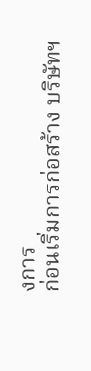งการ
ก่อนเริ่มการก่อสร้าง บริษัทฯ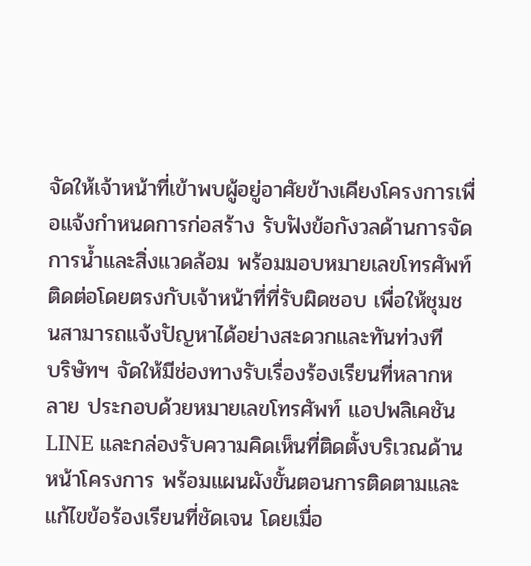จัดให้เจ้าหน้าที่เข้าพบผู้อยู่อาศัยข้างเคียงโครงการเพื่อแจ้งกำหนดการก่อสร้าง รับฟังข้อกังวลด้านการจัดการน้ำและสิ่งแวดล้อม พร้อมมอบหมายเลขโทรศัพท์ติดต่อโดยตรงกับเจ้าหน้าที่ที่รับผิดชอบ เพื่อให้ชุมชนสามารถแจ้งปัญหาได้อย่างสะดวกและทันท่วงที
บริษัทฯ จัดให้มีช่องทางรับเรื่องร้องเรียนที่หลากหลาย ประกอบด้วยหมายเลขโทรศัพท์ แอปพลิเคชัน LINE และกล่องรับความคิดเห็นที่ติดตั้งบริเวณด้านหน้าโครงการ พร้อมแผนผังขั้นตอนการติดตามและแก้ไขข้อร้องเรียนที่ชัดเจน โดยเมื่อ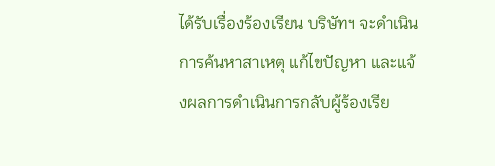ได้รับเรื่องร้องเรียน บริษัทฯ จะดำเนินการค้นหาสาเหตุ แก้ไขปัญหา และแจ้งผลการดำเนินการกลับผู้ร้องเรีย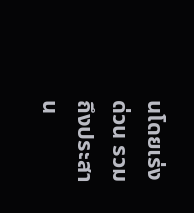นโดยเร่งด่วน รวมถึงประสาน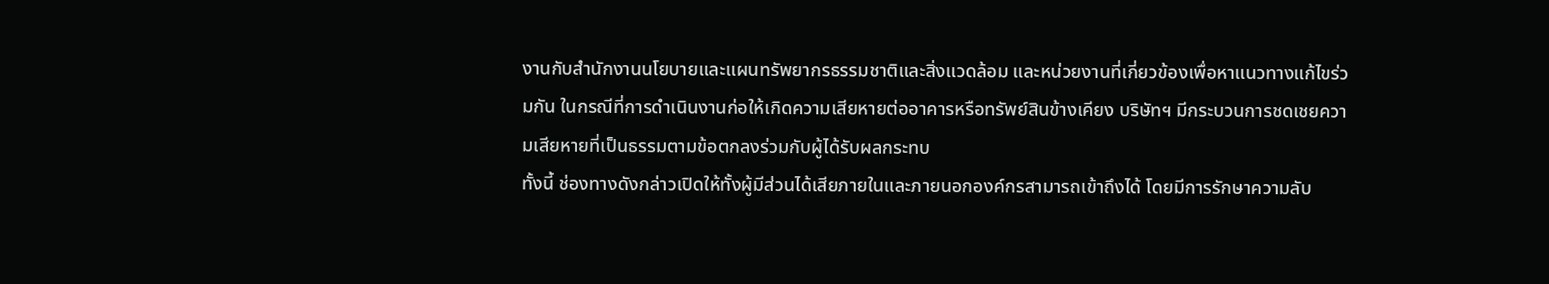งานกับสำนักงานนโยบายและแผนทรัพยากรธรรมชาติและสิ่งแวดล้อม และหน่วยงานที่เกี่ยวข้องเพื่อหาแนวทางแก้ไขร่วมกัน ในกรณีที่การดำเนินงานก่อให้เกิดความเสียหายต่ออาคารหรือทรัพย์สินข้างเคียง บริษัทฯ มีกระบวนการชดเชยความเสียหายที่เป็นธรรมตามข้อตกลงร่วมกับผู้ได้รับผลกระทบ
ทั้งนี้ ช่องทางดังกล่าวเปิดให้ทั้งผู้มีส่วนได้เสียภายในและภายนอกองค์กรสามารถเข้าถึงได้ โดยมีการรักษาความลับ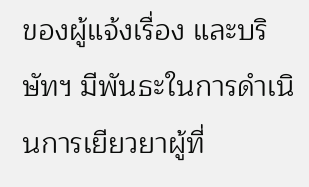ของผู้แจ้งเรื่อง และบริษัทฯ มีพันธะในการดำเนินการเยียวยาผู้ที่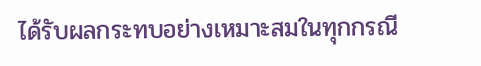ได้รับผลกระทบอย่างเหมาะสมในทุกกรณี